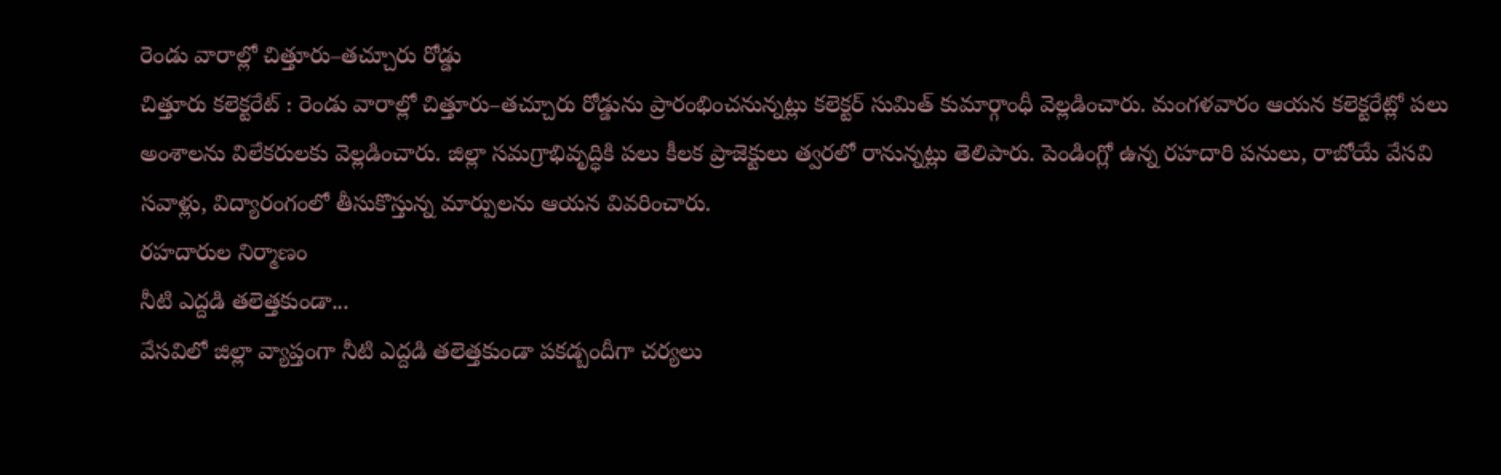రెండు వారాల్లో చిత్తూరు–తచ్చూరు రోడ్డు
చిత్తూరు కలెక్టరేట్ : రెండు వారాల్లో చిత్తూరు–తచ్చూరు రోడ్డును ప్రారంభించనున్నట్లు కలెక్టర్ సుమిత్ కుమార్గాంధీ వెల్లడించారు. మంగళవారం ఆయన కలెక్టరేట్లో పలు అంశాలను విలేకరులకు వెల్లడించారు. జిల్లా సమగ్రాభివృద్ధికి పలు కీలక ప్రాజెక్టులు త్వరలో రానున్నట్లు తెలిపారు. పెండింగ్లో ఉన్న రహదారి పనులు, రాబోయే వేసవి సవాళ్లు, విద్యారంగంలో తీసుకొస్తున్న మార్పులను ఆయన వివరించారు.
రహదారుల నిర్మాణం
నీటి ఎద్దడి తలెత్తకుండా...
వేసవిలో జిల్లా వ్యాప్తంగా నీటి ఎద్దడి తలెత్తకుండా పకడ్బందీగా చర్యలు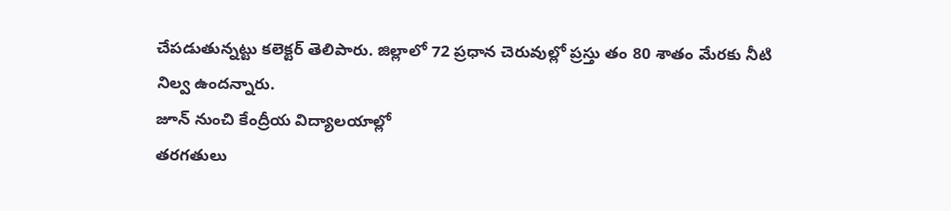చేపడుతున్నట్టు కలెక్టర్ తెలిపారు. జిల్లాలో 72 ప్రధాన చెరువుల్లో ప్రస్తు తం 80 శాతం మేరకు నీటి నిల్వ ఉందన్నారు.
జూన్ నుంచి కేంద్రీయ విద్యాలయాల్లో
తరగతులు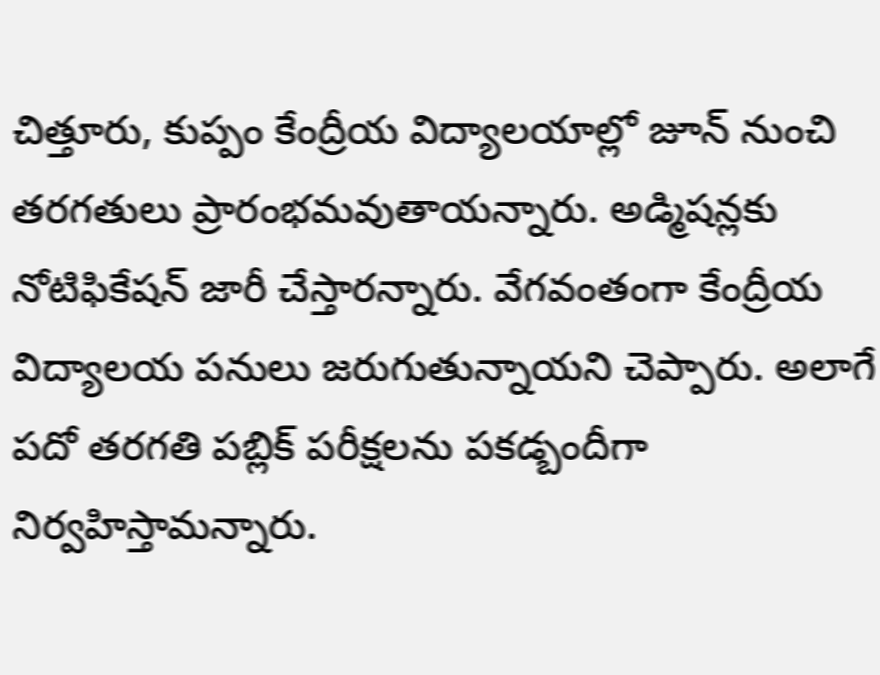చిత్తూరు, కుప్పం కేంద్రీయ విద్యాలయాల్లో జూన్ నుంచి తరగతులు ప్రారంభమవుతాయన్నారు. అడ్మిషన్లకు నోటిఫికేషన్ జారీ చేస్తారన్నారు. వేగవంతంగా కేంద్రీయ విద్యాలయ పనులు జరుగుతున్నాయని చెప్పారు. అలాగే పదో తరగతి పబ్లిక్ పరీక్షలను పకడ్బందీగా నిర్వహిస్తామన్నారు.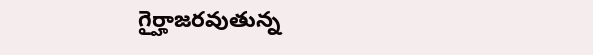గైర్హాజరవుతున్న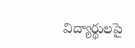విద్యార్థులపై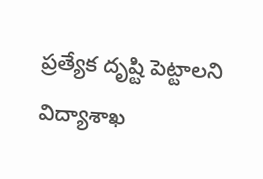ప్రత్యేక దృష్టి పెట్టాలని విద్యాశాఖ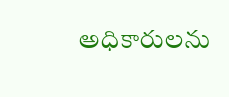అధికారులను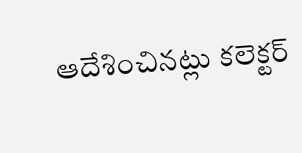ఆదేశించినట్లు కలెక్టర్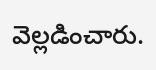వెల్లడించారు.